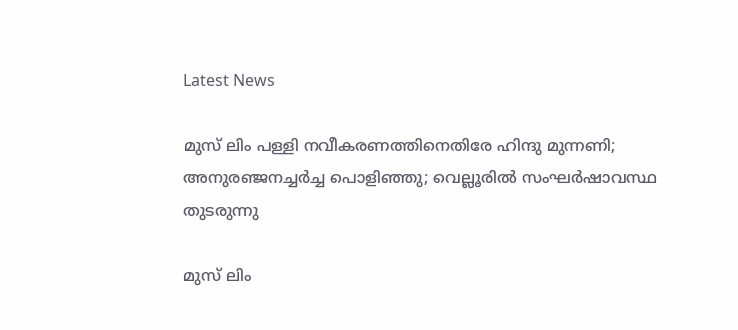Latest News

മുസ് ലിം പള്ളി നവീകരണത്തിനെതിരേ ഹിന്ദു മുന്നണി; അനുരഞ്ജനച്ചര്‍ച്ച പൊളിഞ്ഞു; വെല്ലൂരില്‍ സംഘര്‍ഷാവസ്ഥ തുടരുന്നു

മുസ് ലിം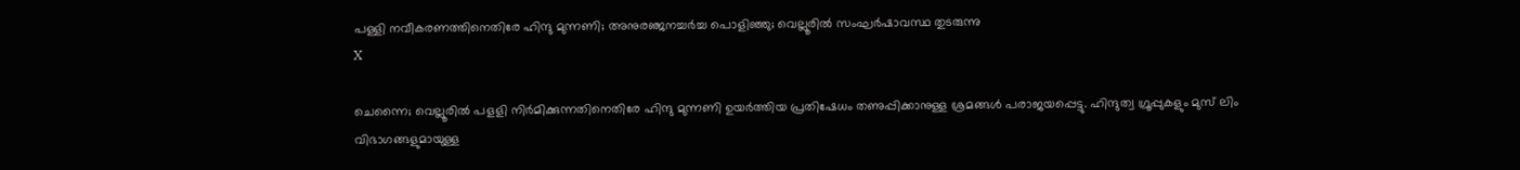പള്ളി നവീകരണത്തിനെതിരേ ഹിന്ദു മുന്നണി; അനുരഞ്ജനച്ചര്‍ച്ച പൊളിഞ്ഞു; വെല്ലൂരില്‍ സംഘര്‍ഷാവസ്ഥ തുടരുന്നു
X

ചെന്നൈ; വെല്ലൂരില്‍ പളളി നിര്‍മിക്കുന്നതിനെതിരേ ഹിന്ദു മുന്നണി ഉയര്‍ത്തിയ പ്രതിഷേധം തണുപ്പിക്കാനുള്ള ശ്രമങ്ങള്‍ പരാജയപ്പെട്ടു. ഹിന്ദുത്വ ഗ്രൂപ്പുകളും മുസ് ലിം വിഭാഗങ്ങളുമായുള്ള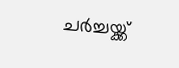ചര്‍ച്ചയ്ക്ക്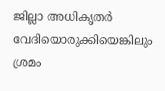ജില്ലാ അധികൃതര്‍ വേദിയൊരുക്കിയെങ്കിലും ശ്രമം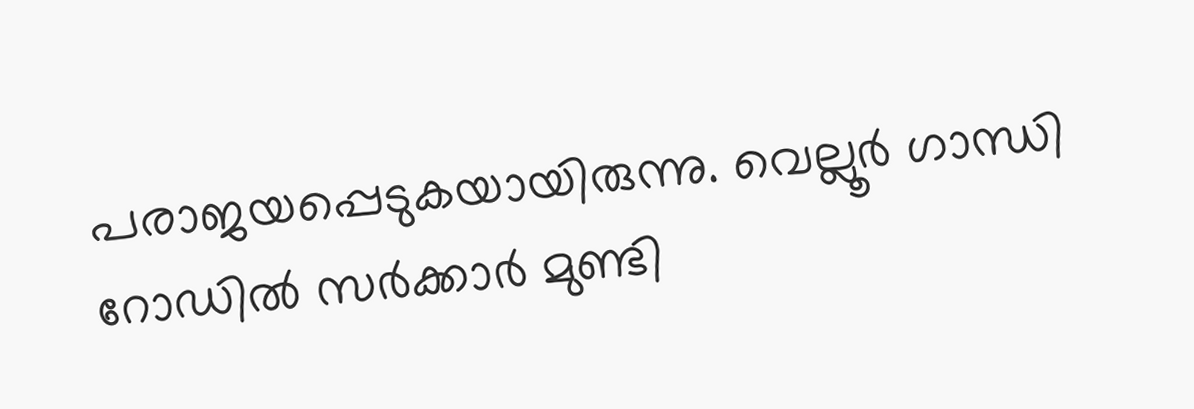പരാജയപ്പെടുകയായിരുന്നു. വെല്ലൂര്‍ ഗാന്ധി റോഡില്‍ സര്‍ക്കാര്‍ മുണ്ടി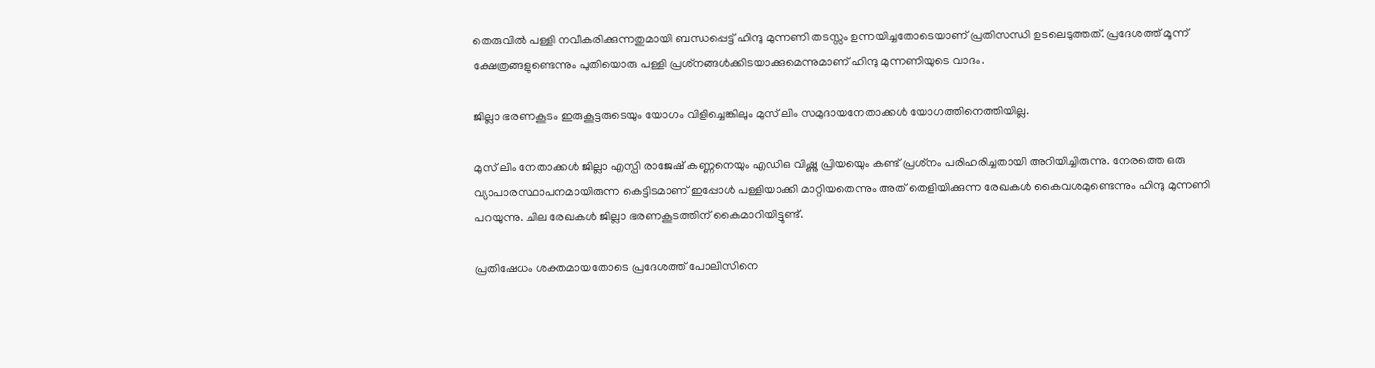തെരുവില്‍ പള്ളി നവീകരിക്കുന്നതുമായി ബന്ധപ്പെട്ട് ഹിന്ദു മുന്നണി തടസ്സം ഉന്നയിച്ചതോടെയാണ് പ്രതിസന്ധി ഉടലെടുത്തത്. പ്രദേശത്ത് മൂന്ന് ക്ഷേത്രങ്ങളുണ്ടെന്നും പുതിയൊരു പള്ളി പ്രശ്‌നങ്ങള്‍ക്കിടയാക്കുമെന്നുമാണ് ഹിന്ദു മുന്നണിയുടെ വാദം.

ജില്ലാ ഭരണകൂടം ഇരുകൂട്ടരുടെയും യോഗം വിളിച്ചെങ്കിലും മുസ് ലിം സമുദായനേതാക്കള്‍ യോഗത്തിനെത്തിയില്ല.

മുസ് ലിം നേതാക്കള്‍ ജില്ലാ എസ്പി രാജേഷ് കണ്ണനെയും എഡിഒ വിഷ്ണു പ്രിയയെും കണ്ട് പ്രശ്‌നം പരിഹരിച്ചതായി അറിയിച്ചിരുന്നു. നേരത്തെ ഒരു വ്യാപാരസ്ഥാപനമായിരുന്ന കെട്ടിടമാണ് ഇപ്പോള്‍ പള്ളിയാക്കി മാറ്റിയതെന്നും അത് തെളിയിക്കുന്ന രേഖകള്‍ കൈവശമുണ്ടെന്നും ഹിന്ദു മുന്നണി പറയുന്നു. ചില രേഖകള്‍ ജില്ലാ ഭരണകൂടത്തിന് കൈമാറിയിട്ടുണ്ട്.

പ്രതിഷേധം ശക്തമായതോടെ പ്രദേശത്ത് പോലിസിനെ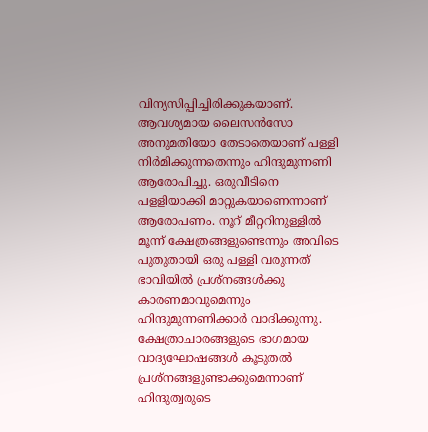വിന്യസിപ്പിച്ചിരിക്കുകയാണ്. ആവശ്യമായ ലൈസന്‍സോ അനുമതിയോ തേടാതെയാണ് പള്ളി നിര്‍മിക്കുന്നതെന്നും ഹിന്ദുമുന്നണി ആരോപിച്ചു. ഒരുവീടിനെ പളളിയാക്കി മാറ്റുകയാണെന്നാണ് ആരോപണം. നൂറ് മീറ്ററിനുള്ളില്‍ മൂന്ന് ക്ഷേത്രങ്ങളുണ്ടെന്നും അവിടെ പുതുതായി ഒരു പള്ളി വരുന്നത് ഭാവിയില്‍ പ്രശ്‌നങ്ങള്‍ക്കു കാരണമാവുമെന്നും ഹിന്ദുമുന്നണിക്കാര്‍ വാദിക്കുന്നു. ക്ഷേത്രാചാരങ്ങളുടെ ഭാഗമായ വാദ്യഘോഷങ്ങള്‍ കൂടുതല്‍ പ്രശ്‌നങ്ങളുണ്ടാക്കുമെന്നാണ് ഹിന്ദുത്വരുടെ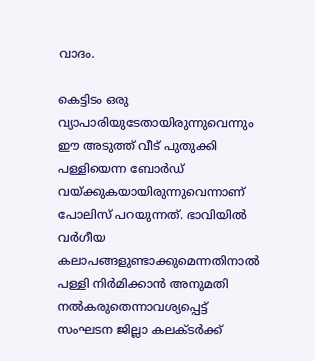വാദം.

കെട്ടിടം ഒരു വ്യാപാരിയുടേതായിരുന്നുവെന്നും ഈ അടുത്ത് വീട് പുതുക്കി പള്ളിയെന്ന ബോര്‍ഡ് വയ്ക്കുകയായിരുന്നുവെന്നാണ് പോലിസ് പറയുന്നത്. ഭാവിയില്‍ വര്‍ഗീയ കലാപങ്ങളുണ്ടാക്കുമെന്നതിനാല്‍ പള്ളി നിര്‍മിക്കാന്‍ അനുമതി നല്‍കരുതെന്നാവശ്യപ്പെട്ട് സംഘടന ജില്ലാ കലക്ടര്‍ക്ക്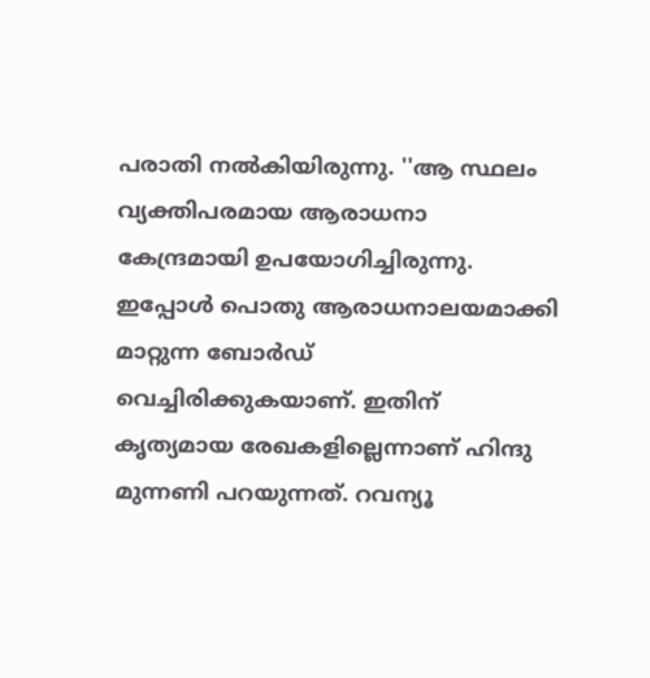പരാതി നല്‍കിയിരുന്നു. ''ആ സ്ഥലം വ്യക്തിപരമായ ആരാധനാ കേന്ദ്രമായി ഉപയോഗിച്ചിരുന്നു. ഇപ്പോള്‍ പൊതു ആരാധനാലയമാക്കി മാറ്റുന്ന ബോര്‍ഡ് വെച്ചിരിക്കുകയാണ്. ഇതിന് കൃത്യമായ രേഖകളില്ലെന്നാണ് ഹിന്ദു മുന്നണി പറയുന്നത്. റവന്യൂ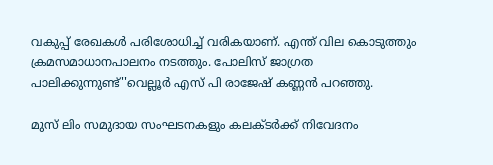വകുപ്പ് രേഖകള്‍ പരിശോധിച്ച് വരികയാണ്. എന്ത് വില കൊടുത്തും ക്രമസമാധാനപാലനം നടത്തും. പോലിസ് ജാഗ്രത പാലിക്കുന്നുണ്ട്''വെല്ലൂര്‍ എസ് പി രാജേഷ് കണ്ണന്‍ പറഞ്ഞു.

മുസ് ലിം സമുദായ സംഘടനകളും കലക്ടര്‍ക്ക് നിവേദനം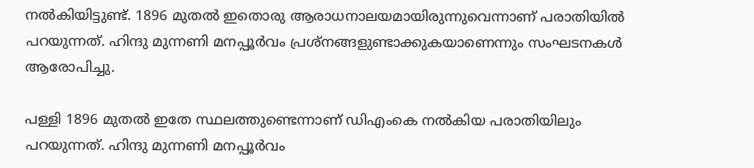നല്‍കിയിട്ടുണ്ട്. 1896 മുതല്‍ ഇതൊരു ആരാധനാലയമായിരുന്നുവെന്നാണ് പരാതിയില്‍ പറയുന്നത്. ഹിന്ദു മുന്നണി മനപ്പൂര്‍വം പ്രശ്‌നങ്ങളുണ്ടാക്കുകയാണെന്നും സംഘടനകള്‍ ആരോപിച്ചു.

പള്ളി 1896 മുതല്‍ ഇതേ സ്ഥലത്തുണ്ടെന്നാണ് ഡിഎംകെ നല്‍കിയ പരാതിയിലും പറയുന്നത്. ഹിന്ദു മുന്നണി മനപ്പൂര്‍വം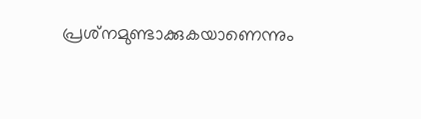പ്രശ്‌നമുണ്ടാക്കുകയാണെന്നും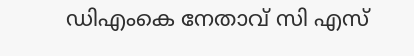ഡിഎംകെ നേതാവ് സി എസ്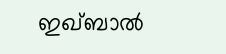ഇഖ്ബാല്‍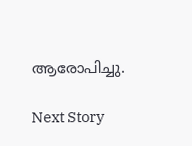ആരോപിച്ചു.

Next Story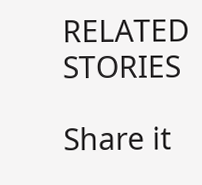RELATED STORIES

Share it